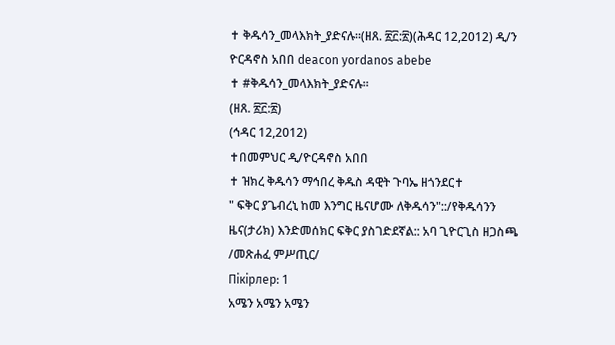✝ ቅዱሳን_መላእክት_ያድናሉ፡፡(ዘጸ. ፳፫:፳)(ሕዳር 12,2012) ዲ/ን ዮርዳኖስ አበበ deacon yordanos abebe
✝ #ቅዱሳን_መላእክት_ያድናሉ፡፡
(ዘጸ. ፳፫:፳)
(ኅዳር 12,2012)
✝በመምህር ዲ/ዮርዳኖስ አበበ
✝ ዝክረ ቅዱሳን ማኅበረ ቅዱስ ዳዊት ጉባኤ ዘጎንደር✝
" ፍቅር ያጌብረኒ ከመ እንግር ዜናሆሙ ለቅዱሳን"::/የቅዱሳንን ዜና(ታሪክ) እንድመሰክር ፍቅር ያስገድደኛል:: አባ ጊዮርጊስ ዘጋስጫ /መጽሐፈ ምሥጢር/
Пікірлер: 1
አሜን አሜን አሜን